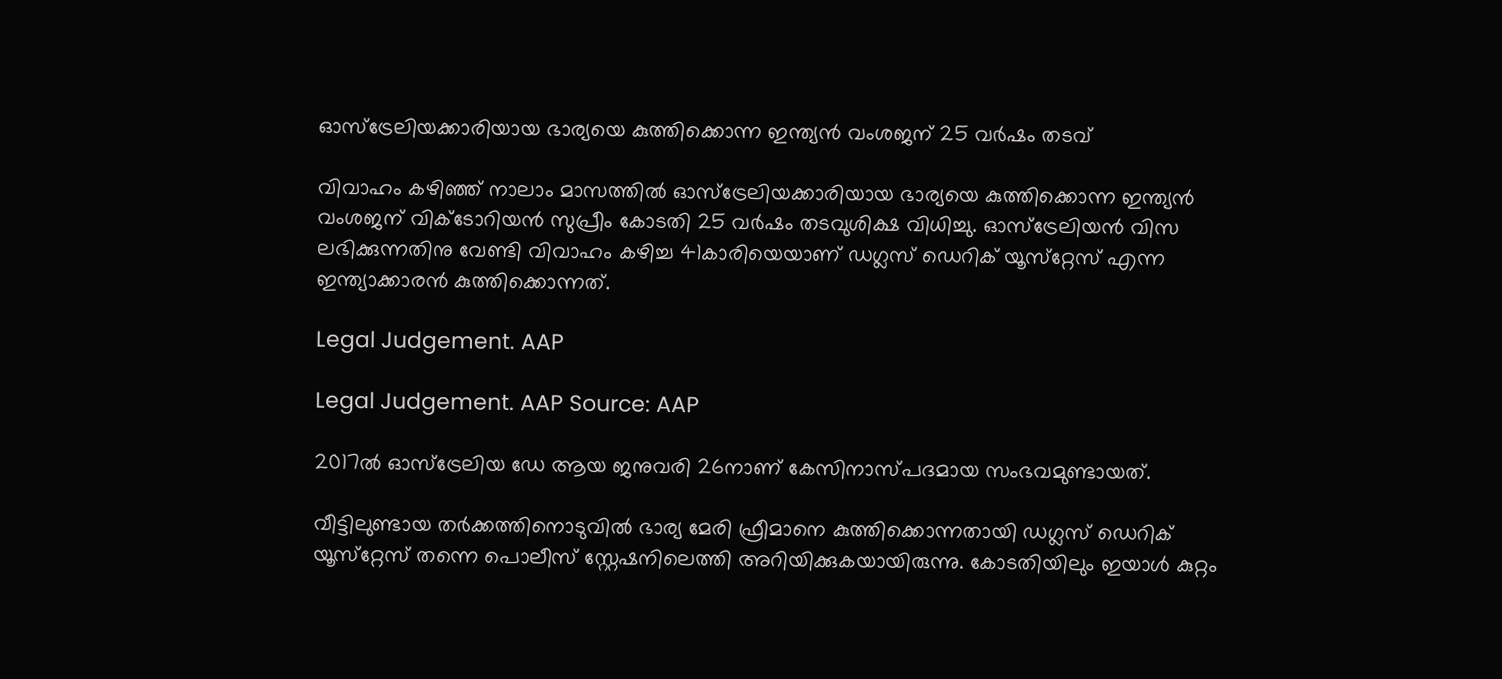ഓസ്‌ട്രേലിയക്കാരിയായ ഭാര്യയെ കുത്തിക്കൊന്ന ഇന്ത്യന്‍ വംശജന് 25 വര്‍ഷം തടവ്

വിവാഹം കഴിഞ്ഞ് നാലാം മാസത്തില്‍ ഓസ്‌ട്രേലിയക്കാരിയായ ഭാര്യയെ കുത്തിക്കൊന്ന ഇന്ത്യന്‍ വംശജന് വിക്ടോറിയന്‍ സുപ്രീം കോടതി 25 വര്‍ഷം തടവുശിക്ഷ വിധിച്ചു. ഓസ്‌ട്രേലിയന്‍ വിസ ലഭിക്കുന്നതിനു വേണ്ടി വിവാഹം കഴിച്ച 41കാരിയെയാണ് ഡഗ്ലസ് ഡെറിക് യൂസ്‌റ്റേസ് എന്ന ഇന്ത്യാക്കാരന്‍ കുത്തിക്കൊന്നത്.

Legal Judgement. AAP

Legal Judgement. AAP Source: AAP

2017ല്‍ ഓസ്‌ട്രേലിയ ഡേ ആയ ജനുവരി 26നാണ് കേസിനാസ്പദമായ സംഭവമുണ്ടായത്.

വീട്ടിലുണ്ടായ തര്‍ക്കത്തിനൊടുവില്‍ ഭാര്യ മേരി ഫ്രീമാനെ കുത്തിക്കൊന്നതായി ഡഗ്ലസ് ഡെറിക് യൂസ്‌റ്റേസ് തന്നെ പൊലീസ് സ്റ്റേഷനിലെത്തി അറിയിക്കുകയായിരുന്നു. കോടതിയിലും ഇയാള്‍ കുറ്റം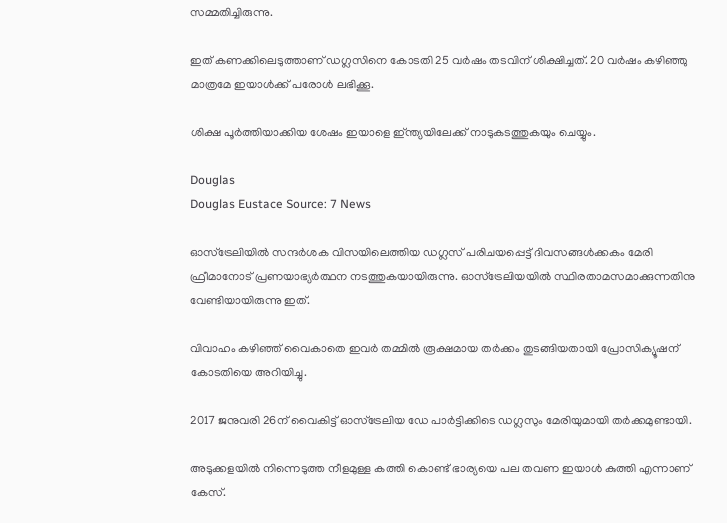സമ്മതിച്ചിരുന്നു.

ഇത് കണക്കിലെടുത്താണ് ഡഗ്ലസിനെ കോടതി 25 വര്‍ഷം തടവിന് ശിക്ഷിച്ചത്. 20 വര്‍ഷം കഴിഞ്ഞു മാത്രമേ ഇയാള്‍ക്ക് പരോള്‍ ലഭിക്കൂ.

ശിക്ഷ പൂര്‍ത്തിയാക്കിയ ശേഷം ഇയാളെ ഇ്ന്ത്യയിലേക്ക് നാടുകടത്തുകയും ചെയ്യും.

Douglas
Douglas Eustace Source: 7 News

ഓസ്‌ട്രേലിയില്‍ സന്ദര്‍ശക വിസയിലെത്തിയ ഡഗ്ലസ് പരിചയപ്പെട്ട് ദിവസങ്ങള്‍ക്കകം മേരി ഫ്രീമാനോട് പ്രണയാഭ്യര്‍ത്ഥന നടത്തുകയായിരുന്നു. ഓസ്‌ട്രേലിയയില്‍ സ്ഥിരതാമസമാക്കുന്നതിനു വേണ്ടിയായിരുന്നു ഇത്.

വിവാഹം കഴിഞ്ഞ് വൈകാതെ ഇവര്‍ തമ്മില്‍ രൂക്ഷമായ തര്‍ക്കം തുടങ്ങിയതായി പ്രോസിക്യൂഷന് കോടതിയെ അറിയിച്ചു.

2017 ജനുവരി 26ന് വൈകിട്ട് ഓസ്‌ട്രേലിയ ഡേ പാര്‍ട്ടിക്കിടെ ഡഗ്ലസും മേരിയുമായി തര്‍ക്കമുണ്ടായി.

അടുക്കളയില്‍ നിന്നെടുത്ത നീളമുള്ള കത്തി കൊണ്ട് ഭാര്യയെ പല തവണ ഇയാള്‍ കുത്തി എന്നാണ് കേസ്.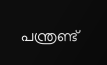പന്ത്രണ്ട്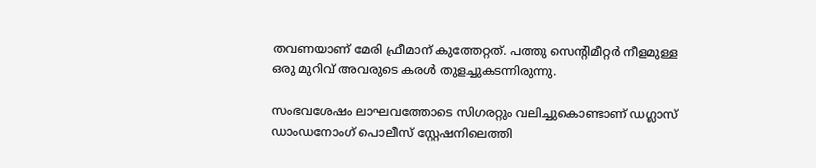തവണയാണ് മേരി ഫ്രീമാന് കുത്തേറ്റത്. പത്തു സെന്റിമീറ്റര്‍ നീളമുള്ള ഒരു മുറിവ് അവരുടെ കരള്‍ തുളച്ചുകടന്നിരുന്നു.

സംഭവശേഷം ലാഘവത്തോടെ സിഗരറ്റും വലിച്ചുകൊണ്ടാണ് ഡഗ്ലാസ് ഡാംഡനോംഗ് പൊലീസ് സ്റ്റേഷനിലെത്തി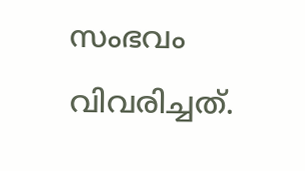സംഭവം വിവരിച്ചത്.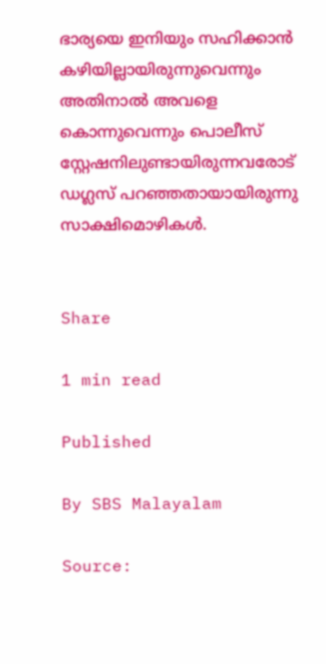ഭാര്യയെ ഇനിയും സഹിക്കാൻ കഴിയില്ലായിരുന്നുവെന്നും അതിനാൽ അവളെ കൊന്നുവെന്നും പൊലീസ് സ്റ്റേഷനിലുണ്ടായിരുന്നവരോട് ഡഗ്ലസ് പറഞ്ഞതായായിരുന്നു സാക്ഷിമൊഴികൾ.


Share

1 min read

Published

By SBS Malayalam

Source: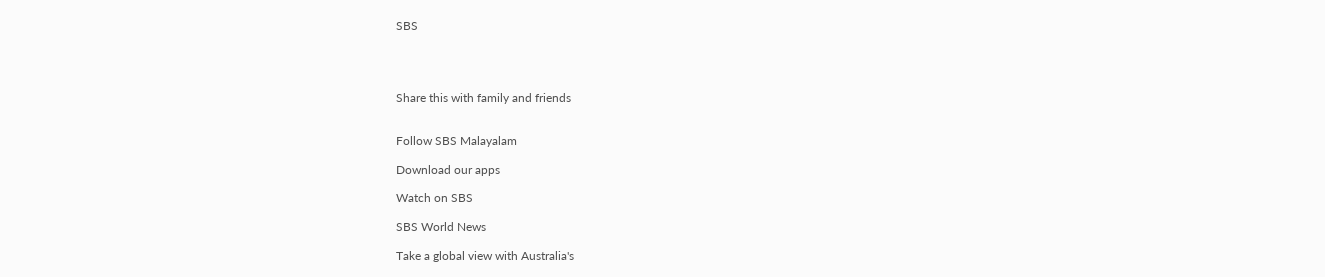SBS




Share this with family and friends


Follow SBS Malayalam

Download our apps

Watch on SBS

SBS World News

Take a global view with Australia's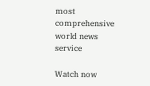most comprehensive world news service

Watch now